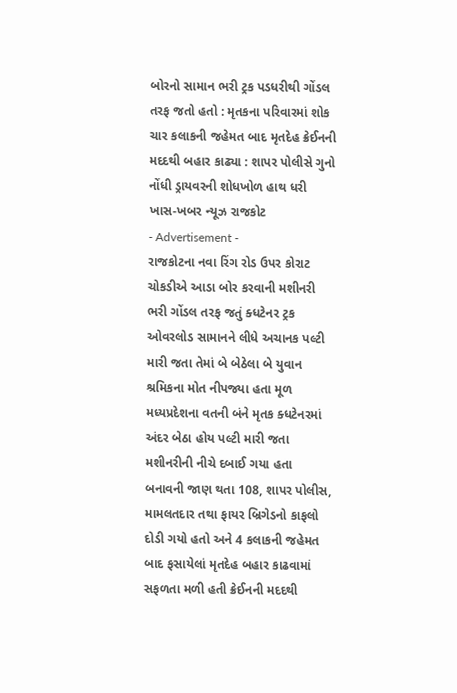બોરનો સામાન ભરી ટ્રક પડધરીથી ગોંડલ તરફ જતો હતો : મૃતકના પરિવારમાં શોક
ચાર કલાકની જહેમત બાદ મૃતદેહ ક્રેઈનની મદદથી બહાર કાઢ્યા : શાપર પોલીસે ગુનો નોંધી ડ્રાયવરની શોધખોળ હાથ ધરી
ખાસ-ખબર ન્યૂઝ રાજકોટ
- Advertisement -
રાજકોટના નવા રિંગ રોડ ઉપર કોરાટ ચોકડીએ આડા બોર કરવાની મશીનરી ભરી ગોંડલ તરફ જતું ક્ધટેનર ટ્રક ઓવરલોડ સામાનને લીધે અચાનક પલ્ટી મારી જતા તેમાં બે બેઠેલા બે યુવાન શ્રમિકના મોત નીપજ્યા હતા મૂળ મધ્યપ્રદેશના વતની બંને મૃતક ક્ધટેનરમાં અંદર બેઠા હોય પલ્ટી મારી જતા મશીનરીની નીચે દબાઈ ગયા હતા બનાવની જાણ થતા 108, શાપર પોલીસ, મામલતદાર તથા ફાયર બ્રિગેડનો કાફલો દોડી ગયો હતો અને 4 કલાકની જહેમત બાદ ફસાયેલાં મૃતદેહ બહાર કાઢવામાં સફળતા મળી હતી ક્રેઈનની મદદથી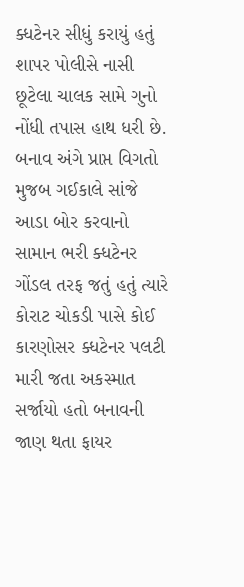ક્ધટેનર સીધું કરાયું હતું શાપર પોલીસે નાસી છૂટેલા ચાલક સામે ગુનો નોંધી તપાસ હાથ ધરી છે.
બનાવ અંગે પ્રાપ્ત વિગતો મુજબ ગઈકાલે સાંજે આડા બોર કરવાનો સામાન ભરી ક્ધટેનર ગોંડલ તરફ જતું હતું ત્યારે કોરાટ ચોકડી પાસે કોઈ કારણોસર ક્ધટેનર પલટી મારી જતા અકસ્માત સર્જાયો હતો બનાવની જાણ થતા ફાયર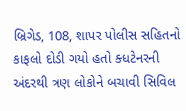બ્રિગેડ, 108, શાપર પોલીસ સહિતનો કાફલો દોડી ગયો હતો ક્ધટેનરની અંદરથી ત્રણ લોકોને બચાવી સિવિલ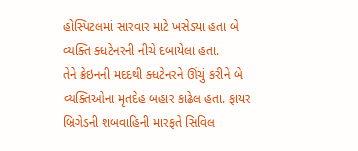હોસ્પિટલમાં સારવાર માટે ખસેડ્યા હતા બે વ્યક્તિ ક્ધટેનરની નીચે દબાયેલા હતા.
તેને ક્રેઇનની મદદથી ક્ધટેનરને ઊંચું કરીને બે વ્યક્તિઓના મૃતદેહ બહાર કાઢેલ હતા. ફાયર બ્રિગેડની શબવાહિની મારફતે સિવિલ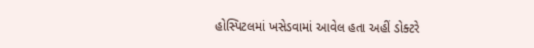હોસ્પિટલમાં ખસેડવામાં આવેલ હતા અહીં ડોક્ટરે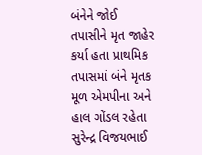બંનેને જોઈ તપાસીને મૃત જાહેર કર્યા હતા પ્રાથમિક તપાસમાં બંને મૃતક મૂળ એમપીના અને હાલ ગોંડલ રહેતા સુરેન્દ્ર વિજયભાઈ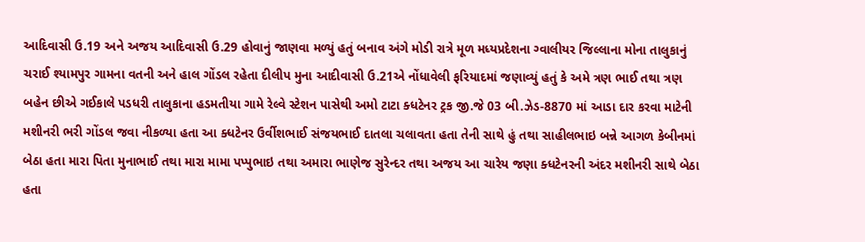આદિવાસી ઉ.19 અને અજય આદિવાસી ઉ.29 હોવાનું જાણવા મળ્યું હતું બનાવ અંગે મોડી રાત્રે મૂળ મધ્યપ્રદેશના ગ્વાલીયર જિલ્લાના મોના તાલુકાનું ચરાઈ શ્યામપુર ગામના વતની અને હાલ ગોંડલ રહેતા દીલીપ મુના આદીવાસી ઉ.21એ નોંધાવેલી ફરિયાદમાં જણાવ્યું હતું કે અમે ત્રણ ભાઈ તથા ત્રણ બહેન છીએ ગઈકાલે પડધરી તાલુકાના હડમતીયા ગામે રેલ્વે સ્ટેશન પાસેથી અમો ટાટા ક્ધટેનર ટ્રક જી.જે 03 બી.ઝેડ-8870 માં આડા દાર કરવા માટેની મશીનરી ભરી ગોંડલ જવા નીકળ્યા હતા આ ક્ધટેનર ઉર્વીશભાઈ સંજયભાઈ દાતલા ચલાવતા હતા તેની સાથે હું તથા સાહીલભાઇ બન્ને આગળ કેબીનમાં બેઠા હતા મારા પિતા મુનાભાઈ તથા મારા મામા પપ્પુભાઇ તથા અમારા ભાણેજ સુરેન્દર તથા અજય આ ચારેય જણા ક્ધટેનરની અંદર મશીનરી સાથે બેઠા હતા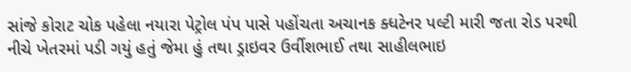સાંજે કોરાટ ચોક પહેલા નયારા પેટ્રોલ પંપ પાસે પહોંચતા અચાનક ક્ધટેનર પલ્ટી મારી જતા રોડ પરથી નીચે ખેતરમાં પડી ગયું હતું જેમા હું તથા ડ્રાઇવર ઉર્વીશભાઈ તથા સાહીલભાઇ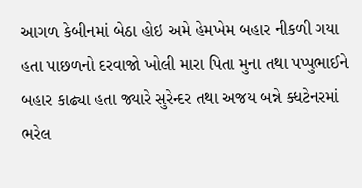આગળ કેબીનમાં બેઠા હોઇ અમે હેમખેમ બહાર નીકળી ગયા હતા પાછળનો દરવાજો ખોલી મારા પિતા મુના તથા પપ્પુભાઈને બહાર કાઢ્યા હતા જ્યારે સુરેન્દર તથા અજય બન્ને ક્ધટેનરમાં ભરેલ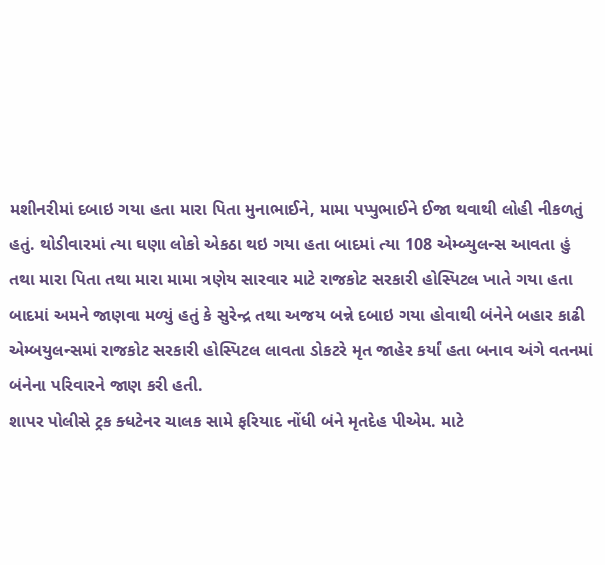મશીનરીમાં દબાઇ ગયા હતા મારા પિતા મુનાભાઈને, મામા પપ્પુભાઈને ઈજા થવાથી લોહી નીકળતું હતું. થોડીવારમાં ત્યા ઘણા લોકો એકઠા થઇ ગયા હતા બાદમાં ત્યા 108 એમ્બ્યુલન્સ આવતા હું તથા મારા પિતા તથા મારા મામા ત્રણેય સારવાર માટે રાજકોટ સરકારી હોસ્પિટલ ખાતે ગયા હતા બાદમાં અમને જાણવા મળ્યું હતું કે સુરેન્દ્ર તથા અજય બન્ને દબાઇ ગયા હોવાથી બંનેને બહાર કાઢી એમ્બયુલન્સમાં રાજકોટ સરકારી હોસ્પિટલ લાવતા ડોકટરે મૃત જાહેર કર્યાં હતા બનાવ અંગે વતનમાં બંનેના પરિવારને જાણ કરી હતી.
શાપર પોલીસે ટ્રક ક્ધટેનર ચાલક સામે ફરિયાદ નોંધી બંને મૃતદેહ પીએમ. માટે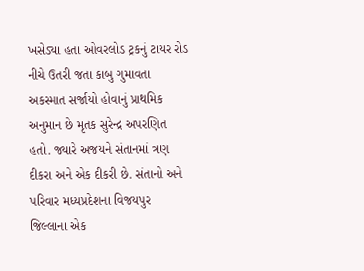ખસેડ્યા હતા ઓવરલોડ ટ્રકનું ટાયર રોડ નીચે ઉતરી જતા કાબુ ગુમાવતા અકસ્માત સર્જાયો હોવાનું પ્રાથમિક અનુમાન છે મૃતક સુરેન્દ્ર અપરણિત હતો. જ્યારે અજયને સંતાનમાં ત્રણ દીકરા અને એક દીકરી છે. સંતાનો અને પરિવાર મધ્યપ્રદેશના વિજયપુર જિલ્લાના એક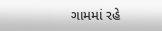ગામમાં રહે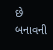છે બનાવની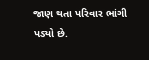જાણ થતા પરિવાર ભાંગી
પડ્યો છે.